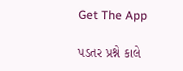Get The App

પડતર પ્રશ્ને કાલે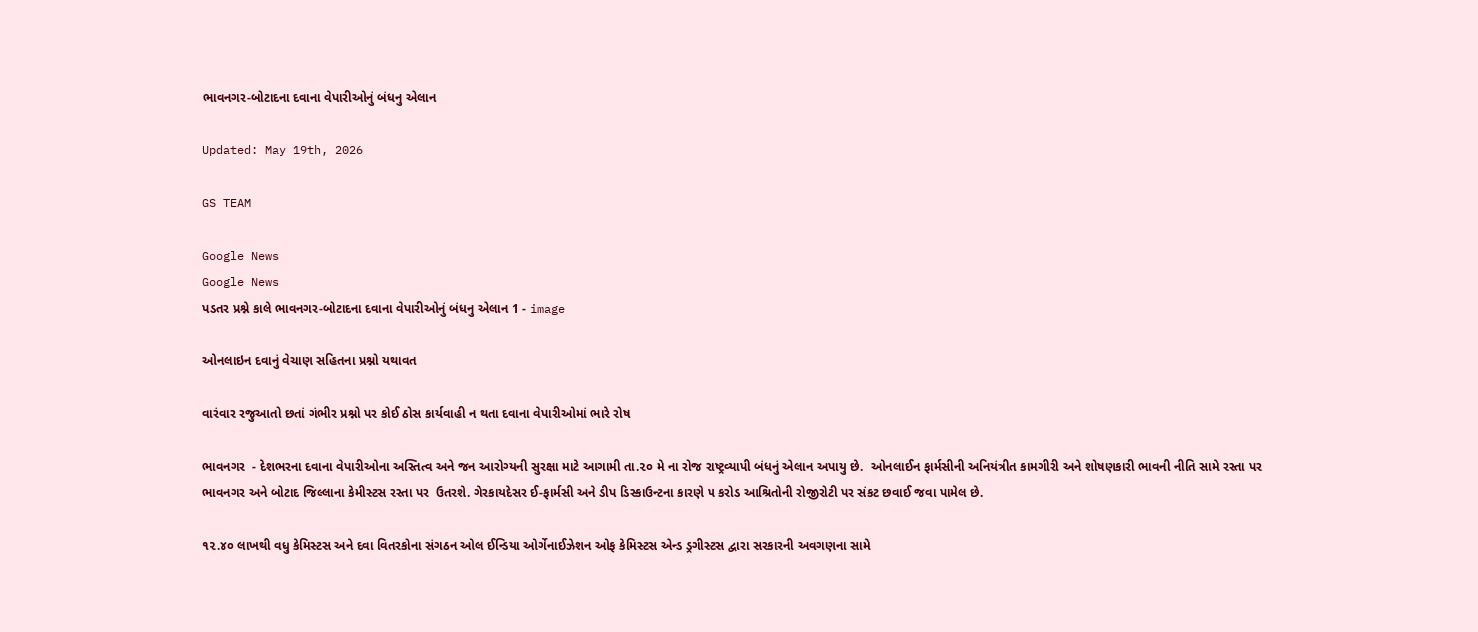ભાવનગર-બોટાદના દવાના વેપારીઓનું બંધનુ એલાન

Updated: May 19th, 2026

GS TEAM

Google News
Google News
પડતર પ્રશ્ને કાલે ભાવનગર-બોટાદના દવાના વેપારીઓનું બંધનુ એલાન 1 - image

ઓનલાઇન દવાનું વેચાણ સહિતના પ્રશ્નો યથાવત

વારંવાર રજુઆતો છતાં ગંભીર પ્રશ્નો પર કોઈ ઠોસ કાર્યવાહી ન થતા દવાના વેપારીઓમાં ભારે રોષ

ભાવનગર  - દેશભરના દવાના વેપારીઓના અસ્તિત્વ અને જન આરોગ્યની સુરક્ષા માટે આગામી તા.૨૦ મે ના રોજ રાષ્ટ્રવ્યાપી બંધનું એલાન અપાયુ છે.  ઓનલાઈન ફાર્મસીની અનિયંત્રીત કામગીરી અને શોષણકારી ભાવની નીતિ સામે રસ્તા પર ભાવનગર અને બોટાદ જિલ્લાના કેમીસ્ટસ રસ્તા પર  ઉતરશે. ગેરકાયદેસર ઈ-ફાર્મસી અને ડીપ ડિસ્કાઉન્ટના કારણે ૫ કરોડ આશ્રિતોની રોજીરોટી પર સંકટ છવાઈ જવા પામેલ છે.

૧૨.૪૦ લાખથી વધુ કેમિસ્ટસ અને દવા વિતરકોના સંગઠન ઓલ ઈન્ડિયા ઓર્ગેનાઈઝેશન ઓફ કેમિસ્ટસ એન્ડ ડ્રગીસ્ટસ દ્વારા સરકારની અવગણના સામે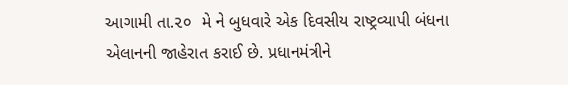આગામી તા.૨૦  મે ને બુધવારે એક દિવસીય રાષ્ટ્રવ્યાપી બંધના એલાનની જાહેરાત કરાઈ છે. પ્રધાનમંત્રીને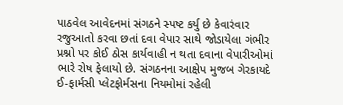પાઠવેલ આવેદનમાં સંગઠને સ્પષ્ટ કર્યુ છે કેવારંવાર રજુઆતો કરવા છતાં દવા વેપાર સાથે જોડાયેલા ગંભીર પ્રશ્નો પર કોઈ ઠોસ કાર્યવાહી ન થતા દવાના વેપારીઓમાં ભારે રોષ ફેલાયો છે. સંગઠનના આક્ષેપ મુજબ ગેરકાયદે ઈ-ફાર્મસી પ્લેટફોર્મસના નિયમોમાં રહેલી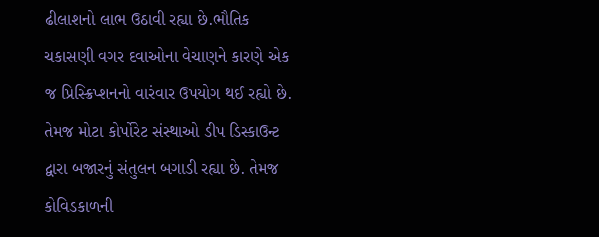ઢીલાશનો લાભ ઉઠાવી રહ્યા છે.ભૌતિક ચકાસણી વગર દવાઓના વેચાણને કારણે એક જ પ્રિસ્ક્રિપ્શનનો વારંવાર ઉપયોગ થઈ રહ્યો છે. તેમજ મોટા કોર્પોરેટ સંસ્થાઓ ડીપ ડિસ્કાઉન્ટ દ્વારા બજારનું સંતુલન બગાડી રહ્યા છે. તેમજ કોવિડકાળની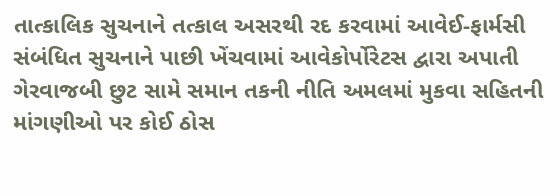તાત્કાલિક સુચનાને તત્કાલ અસરથી રદ કરવામાં આવેઈ-ફાર્મસી સંબંધિત સુચનાને પાછી ખેંચવામાં આવેકોર્પોરેટસ દ્વારા અપાતી ગેરવાજબી છુટ સામે સમાન તકની નીતિ અમલમાં મુકવા સહિતની માંગણીઓ પર કોઈ ઠોસ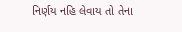નિર્ણય નહિ લેવાય તો તેના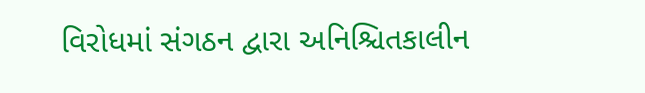વિરોધમાં સંગઠન દ્વારા અનિશ્ચિતકાલીન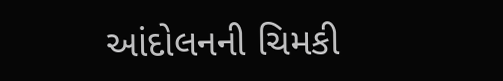આંદોલનની ચિમકી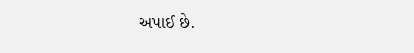અપાઈ છે.